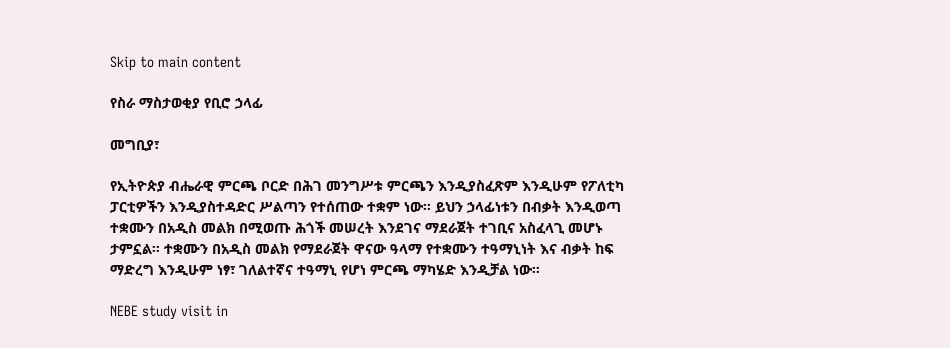Skip to main content

የስራ ማስታወቂያ የቢሮ ኃላፊ

መግቢያ፣

የኢትዮጵያ ብሔራዊ ምርጫ ቦርድ በሕገ መንግሥቱ ምርጫን እንዲያስፈጽም እንዲሁም የፖለቲካ ፓርቲዎችን እንዲያስተዳድር ሥልጣን የተሰጠው ተቋም ነው፡፡ ይህን ኃላፊነቱን በብቃት እንዲወጣ ተቋሙን በአዲስ መልክ በሚወጡ ሕጎች መሠረት እንደገና ማደራጀት ተገቢና አስፈላጊ መሆኑ ታምኗል፡፡ ተቋሙን በአዲስ መልክ የማደራጀት ዋናው ዓላማ የተቋሙን ተዓማኒነት እና ብቃት ከፍ ማድረግ እንዲሁም ነፃ፣ ገለልተኛና ተዓማኒ የሆነ ምርጫ ማካሄድ እንዲቻል ነው፡፡

NEBE study visit in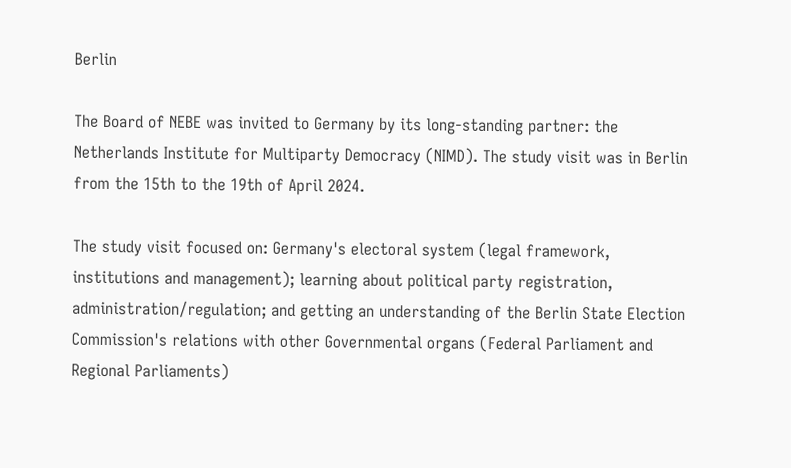Berlin

The Board of NEBE was invited to Germany by its long-standing partner: the Netherlands Institute for Multiparty Democracy (NIMD). The study visit was in Berlin from the 15th to the 19th of April 2024.

The study visit focused on: Germany's electoral system (legal framework, institutions and management); learning about political party registration, administration/regulation; and getting an understanding of the Berlin State Election Commission's relations with other Governmental organs (Federal Parliament and Regional Parliaments)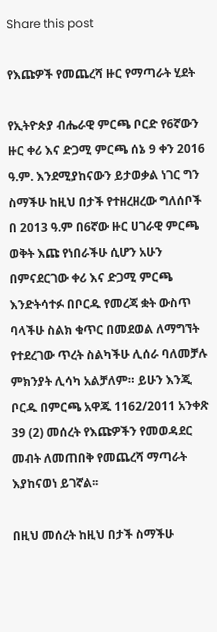Share this post

የእጩዎች የመጨረሻ ዙር የማጣራት ሂደት

የኢትዮጵያ ብሔራዊ ምርጫ ቦርድ የ6ኛውን ዙር ቀሪ እና ድጋሚ ምርጫ ሰኔ 9 ቀን 2016 ዓ.ም. እንደሚያከናውን ይታወቃል ነገር ግን ስማችሁ ከዚህ በታች የተዘረዘረው ግለሰቦች በ 2013 ዓ.ም በ6ኛው ዙር ሀገራዊ ምርጫ ወቅት እጩ የነበራችሁ ሲሆን አሁን በምናደርገው ቀሪ እና ድጋሚ ምርጫ እንድትሳተፉ በቦርዱ የመረጃ ቋት ውስጥ ባላችሁ ስልክ ቁጥር በመደወል ለማግኘት የተደረገው ጥረት ስልካችሁ ሊሰራ ባለመቻሉ ምክንያት ሊሳካ አልቻለም። ይሁን እንጂ ቦርዱ በምርጫ አዋጁ 1162/2011 አንቀጽ 39 (2) መሰረት የእጩዎችን የመወዳደር መብት ለመጠበቅ የመጨረሻ ማጣራት እያከናወነ ይገኛል፡፡

በዚህ መሰረት ከዚህ በታች ስማችሁ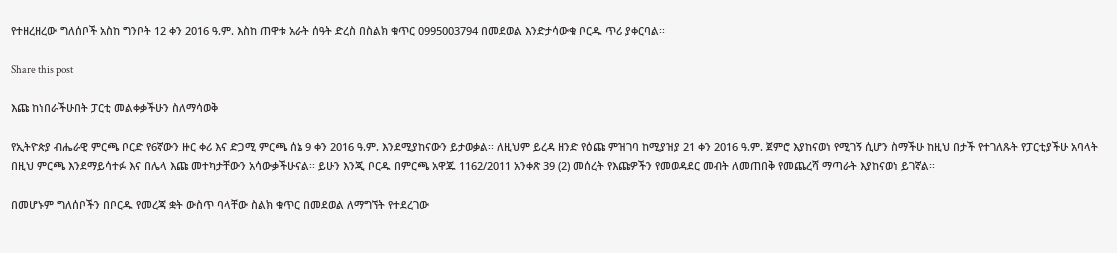የተዘረዘረው ግለሰቦች አስከ ግንቦት 12 ቀን 2016 ዓ.ም. እስከ ጠዋቱ አራት ሰዓት ድረስ በስልክ ቁጥር 0995003794 በመደወል እንድታሳውቁ ቦርዱ ጥሪ ያቀርባል፡፡

Share this post

እጩ ከነበራችሁበት ፓርቲ መልቀቃችሁን ስለማሳወቅ

የኢትዮጵያ ብሔራዊ ምርጫ ቦርድ የ6ኛውን ዙር ቀሪ እና ድጋሚ ምርጫ ሰኔ 9 ቀን 2016 ዓ.ም. እንደሚያከናውን ይታወቃል፡፡ ለዚህም ይረዳ ዘንድ የዕጩ ምዝገባ ከሚያዝያ 21 ቀን 2016 ዓ.ም. ጀምሮ እያከናወነ የሚገኝ ሲሆን ስማችሁ ከዚህ በታች የተገለጹት የፓርቲያችሁ አባላት በዚህ ምርጫ እንደማይሳተፉ እና በሌላ እጩ መተካታቸውን አሳውቃችሁናል፡፡ ይሁን እንጂ ቦርዱ በምርጫ አዋጁ 1162/2011 አንቀጽ 39 (2) መሰረት የእጩዎችን የመወዳደር መብት ለመጠበቅ የመጨረሻ ማጣራት እያከናወነ ይገኛል፡፡

በመሆኑም ግለሰቦችን በቦርዱ የመረጃ ቋት ውስጥ ባላቸው ስልክ ቁጥር በመደወል ለማግኘት የተደረገው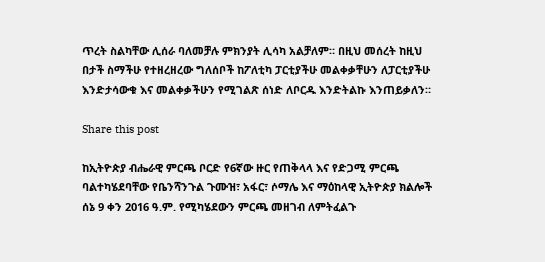ጥረት ስልካቸው ሊሰራ ባለመቻሉ ምክንያት ሊሳካ አልቻለም። በዚህ መሰረት ከዚህ በታች ስማችሁ የተዘረዘረው ግለሰቦች ከፖለቲካ ፓርቲያችሁ መልቀቃቸሁን ለፓርቲያችሁ እንድታሳውቁ እና መልቀቃችሁን የሚገልጽ ሰነድ ለቦርዱ እንድትልኩ እንጠይቃለን።

Share this post

ከኢትዮጵያ ብሔራዊ ምርጫ ቦርድ የ6ኛው ዙር የጠቅላላ እና የድጋሚ ምርጫ ባልተካሄደባቸው የቤንሻንጉል ጉሙዝ፣ አፋር፣ ሶማሌ እና ማዕከላዊ ኢትዮጵያ ክልሎች ሰኔ 9 ቀን 2016 ዓ.ም. የሚካሄደውን ምርጫ መዘገብ ለምትፈልጉ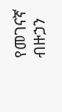የመገናኛ ብዙኃን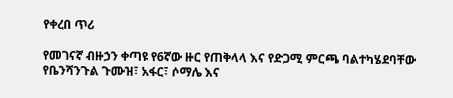የቀረበ ጥሪ

የመገናኛ ብዙኃን ቀጣዩ የ6ኛው ዙር የጠቅላላ እና የድጋሚ ምርጫ ባልተካሄደባቸው የቤንሻንጉል ጉሙዝ፣ አፋር፣ ሶማሌ እና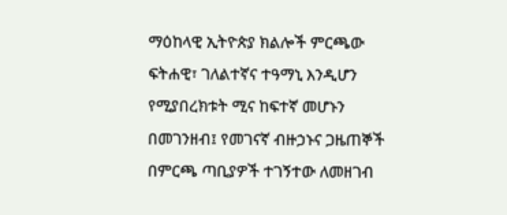ማዕከላዊ ኢትዮጵያ ክልሎች ምርጫው ፍትሐዊ፣ ገለልተኛና ተዓማኒ እንዲሆን የሚያበረክቱት ሚና ከፍተኛ መሆኑን በመገንዘብ፤ የመገናኛ ብዙኃኑና ጋዜጠኞች በምርጫ ጣቢያዎች ተገኝተው ለመዘገብ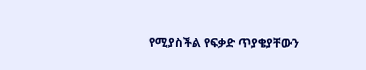የሚያስችል የፍቃድ ጥያቄያቸውን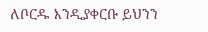ለቦርዱ እንዲያቀርቡ ይህንን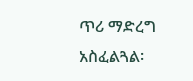ጥሪ ማድረግ አስፈልጓል፡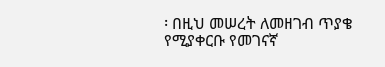፡ በዚህ መሠረት ለመዘገብ ጥያቄ የሚያቀርቡ የመገናኛ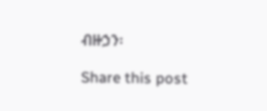ብዙኃን፡

Share this post